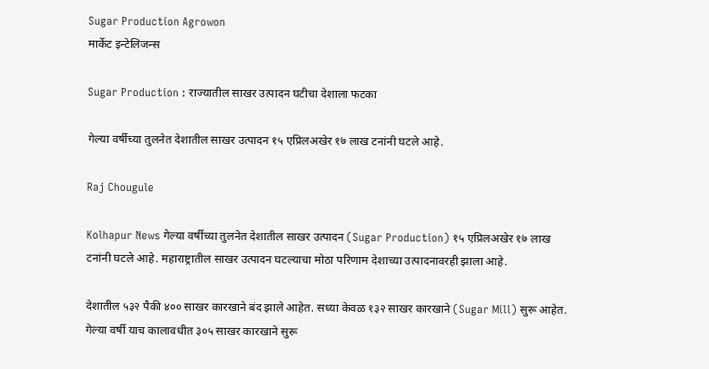Sugar Production Agrowon
मार्केट इन्टेलिजन्स

Sugar Production : राज्यातील साखर उत्पादन घटीचा देशाला फटका

गेल्या वर्षीच्या तुलनेत देशातील साखर उत्पादन १५ एप्रिलअखेर १७ लाख टनांनी घटले आहे.

Raj Chougule

Kolhapur News गेल्या वर्षीच्या तुलनेत देशातील साखर उत्पादन (Sugar Production) १५ एप्रिलअखेर १७ लाख टनांनी घटले आहे. महाराष्ट्रातील साखर उत्पादन घटल्याचा मोठा परिणाम देशाच्या उत्पादनावरही झाला आहे.

देशातील ५३२ पैकी ४०० साखर कारखाने बंद झाले आहेत. सध्या केवळ १३२ साखर कारखाने (Sugar Mill) सुरू आहेत. गेल्या वर्षी याच कालावधीत ३०५ साखर कारखाने सुरू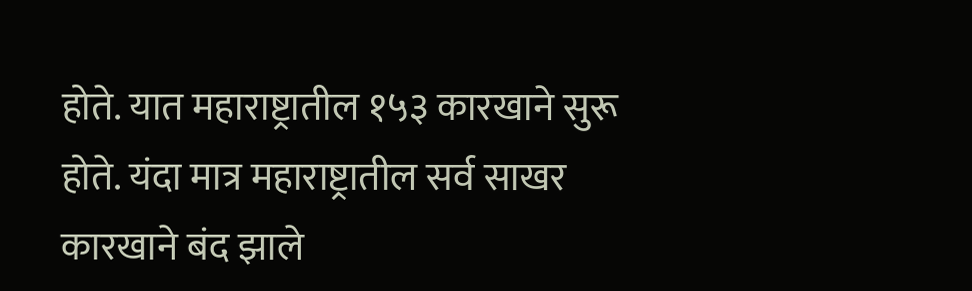होते. यात महाराष्ट्रातील १५३ कारखाने सुरू होते. यंदा मात्र महाराष्ट्रातील सर्व साखर कारखाने बंद झाले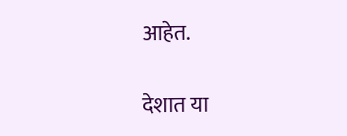आहेत.

देशात या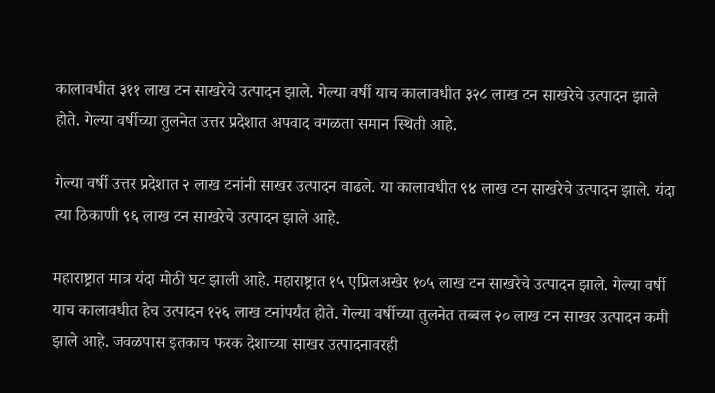कालावधीत ३११ लाख टन साखरेचे उत्पादन झाले. गेल्या वर्षी याच कालावधीत ३२८ लाख टन साखरेचे उत्पादन झाले होते. गेल्या वर्षीच्या तुलनेत उत्तर प्रदेशात अपवाद वगळता समान स्थिती आहे.

गेल्या वर्षी उत्तर प्रदेशात २ लाख टनांनी साखर उत्पादन वाढले. या कालावधीत ९४ लाख टन साखरेचे उत्पादन झाले. यंदा त्या ठिकाणी ९६ लाख टन साखरेचे उत्पादन झाले आहे.

महाराष्ट्रात मात्र यंदा मोठी घट झाली आहे. महाराष्ट्रात १५ एप्रिलअखेर १०५ लाख टन साखरेचे उत्पादन झाले. गेल्या वर्षी याच कालावधीत हेच उत्पादन १२६ लाख टनांपर्यंत होते. गेल्या वर्षीच्या तुलनेत तब्बल २० लाख टन साखर उत्पादन कमी झाले आहे. जवळपास इतकाच फरक देशाच्या साखर उत्पादनावरही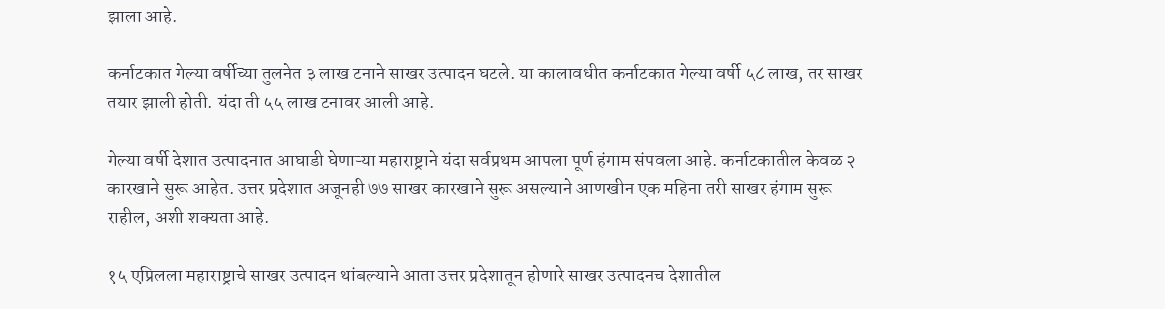झाला आहे.

कर्नाटकात गेल्या वर्षीच्या तुलनेत ३ लाख टनाने साखर उत्पादन घटले. या कालावधीत कर्नाटकात गेल्या वर्षी ५८ लाख, तर साखर तयार झाली होती. यंदा ती ५५ लाख टनावर आली आहे.

गेल्या वर्षी देशात उत्पादनात आघाडी घेणाऱ्या महाराष्ट्राने यंदा सर्वप्रथम आपला पूर्ण हंगाम संपवला आहे. कर्नाटकातील केवळ २ कारखाने सुरू आहेत. उत्तर प्रदेशात अजूनही ७७ साखर कारखाने सुरू असल्याने आणखीन एक महिना तरी साखर हंगाम सुरू राहील, अशी शक्यता आहे.

१५ एप्रिलला महाराष्ट्राचे साखर उत्पादन थांबल्याने आता उत्तर प्रदेशातून होणारे साखर उत्पादनच देशातील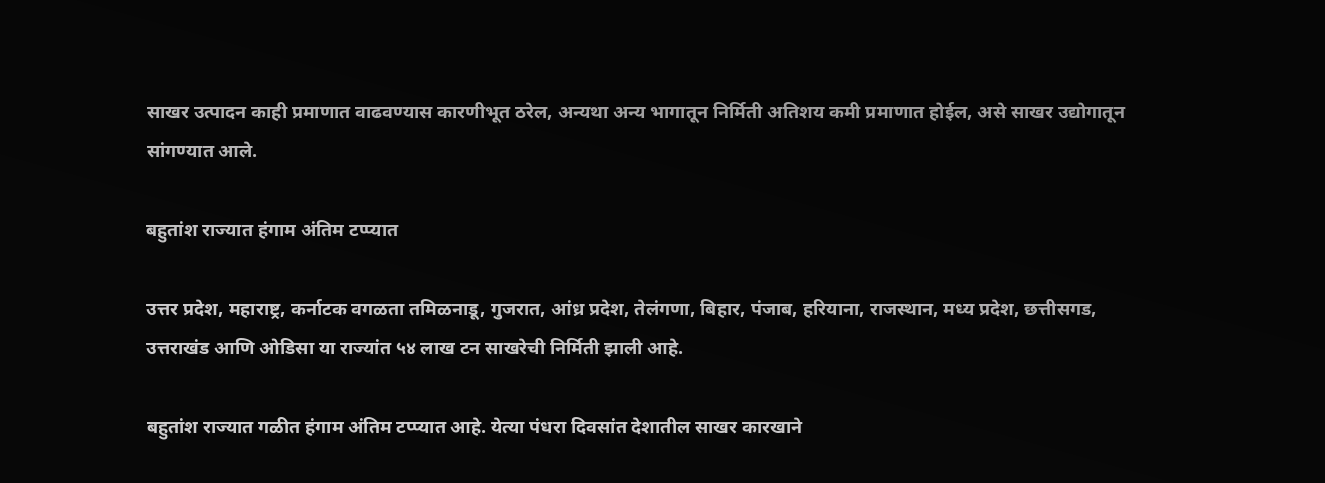साखर उत्पादन काही प्रमाणात वाढवण्यास कारणीभूत ठरेल, अन्यथा अन्य भागातून निर्मिती अतिशय कमी प्रमाणात होईल, असे साखर उद्योगातून सांगण्यात आले.

बहुतांश राज्यात हंगाम अंतिम टप्प्यात

उत्तर प्रदेश, महाराष्ट्र, कर्नाटक वगळता तमिळनाडू, गुजरात, आंध्र प्रदेश, तेलंगणा, बिहार, पंजाब, हरियाना, राजस्थान, मध्य प्रदेश, छत्तीसगड, उत्तराखंड आणि ओडिसा या राज्यांत ५४ लाख टन साखरेची निर्मिती झाली आहे.

बहुतांश राज्यात गळीत हंगाम अंतिम टप्प्यात आहे. येत्या पंधरा दिवसांत देशातील साखर कारखाने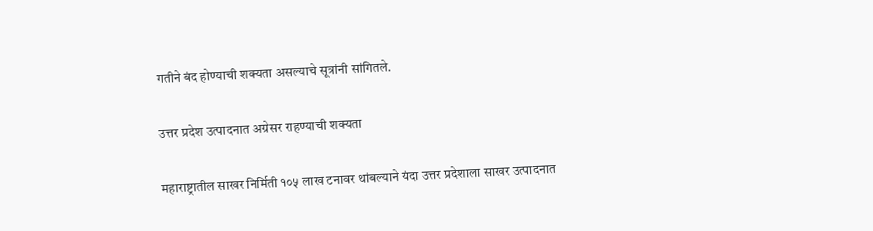गतीने बंद होण्याची शक्यता असल्याचे सूत्रांनी सांगितले.

उत्तर प्रदेश उत्पादनात अग्रेसर राहण्याची शक्यता

महाराष्ट्रातील साखर निर्मिती १०५ लाख टनावर थांबल्याने यंदा उत्तर प्रदेशाला साखर उत्पादनात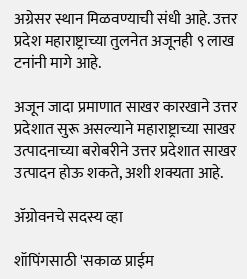अग्रेसर स्थान मिळवण्याची संधी आहे. उत्तर प्रदेश महाराष्ट्राच्या तुलनेत अजूनही ९ लाख टनांनी मागे आहे.

अजून जादा प्रमाणात साखर कारखाने उत्तर प्रदेशात सुरू असल्याने महाराष्ट्राच्या साखर उत्पादनाच्या बरोबरीने उत्तर प्रदेशात साखर उत्पादन होऊ शकते, अशी शक्यता आहे.

ॲग्रोवनचे सदस्य व्हा

शॉपिंगसाठी 'सकाळ प्राईम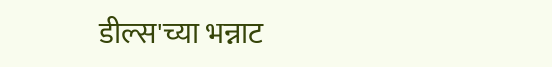डील्स'च्या भन्नाट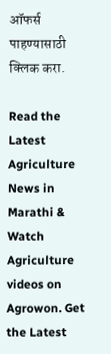ऑफर्स पाहण्यासाठी क्लिक करा.

Read the Latest Agriculture News in Marathi & Watch Agriculture videos on Agrowon. Get the Latest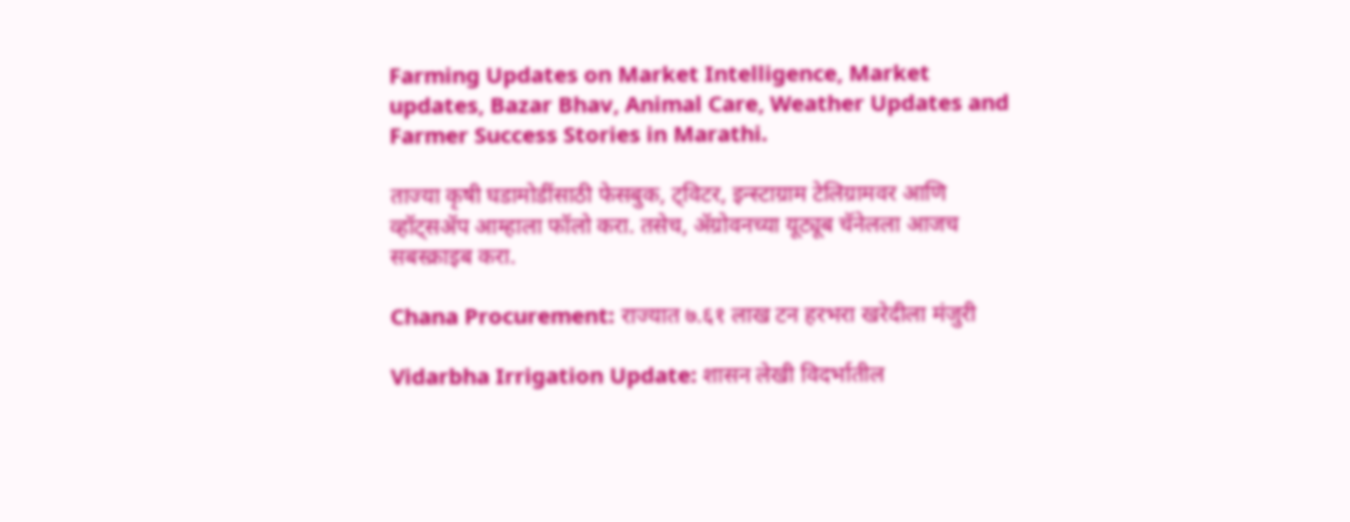Farming Updates on Market Intelligence, Market updates, Bazar Bhav, Animal Care, Weather Updates and Farmer Success Stories in Marathi.

ताज्या कृषी घडामोडींसाठी फेसबुक, ट्विटर, इन्स्टाग्राम टेलिग्रामवर आणि व्हॉट्सॲप आम्हाला फॉलो करा. तसेच, ॲग्रोवनच्या यूट्यूब चॅनेलला आजच सबस्क्राइब करा.

Chana Procurement: राज्यात ७.६१ लाख टन हरभरा खरेदीला मंजुरी

Vidarbha Irrigation Update: शासन लेखी विदर्भातील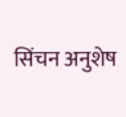सिंचन अनुशेष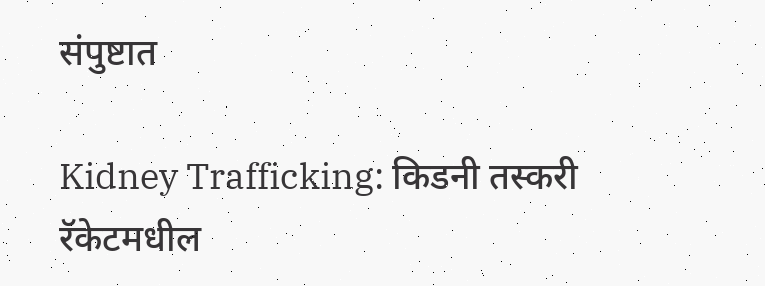संपुष्टात

Kidney Trafficking: किडनी तस्करी रॅकेटमधील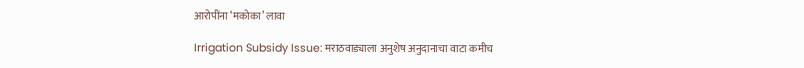आरोपींना ‘मकोका’ लावा

Irrigation Subsidy Issue: मराठवाड्याला अनुशेष अनुदानाचा वाटा कमीच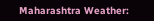Maharashtra Weather: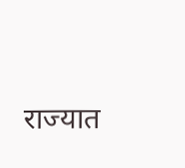राज्यात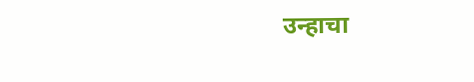उन्हाचा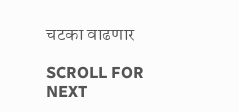चटका वाढणार

SCROLL FOR NEXT